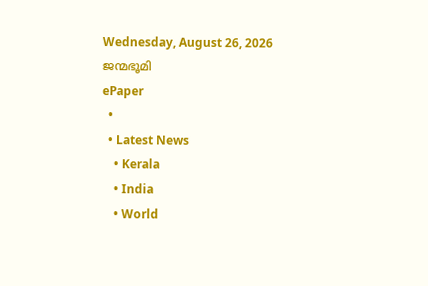Wednesday, August 26, 2026
ജന്മഭൂമി
ePaper
  •
  • Latest News
    • Kerala
    • India
    • World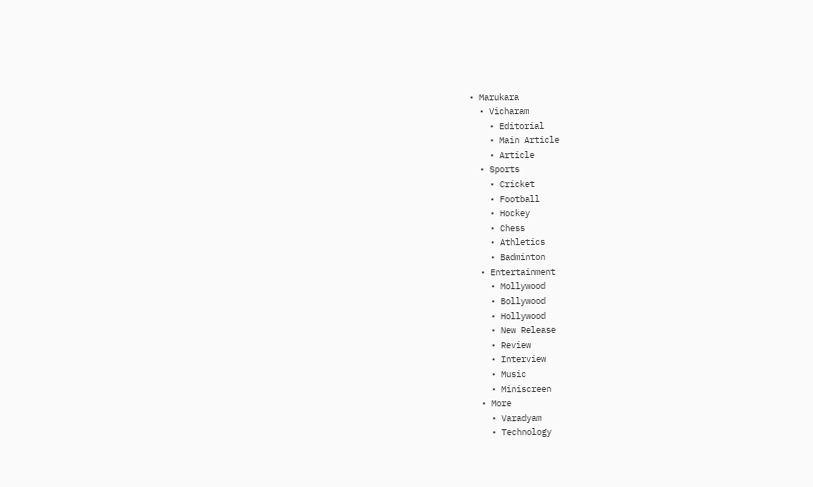• Marukara
  • Vicharam
    • Editorial
    • Main Article
    • Article
  • Sports
    • Cricket
    • Football
    • Hockey
    • Chess
    • Athletics
    • Badminton
  • Entertainment
    • Mollywood
    • Bollywood
    • Hollywood
    • New Release
    • Review
    • Interview
    • Music
    • Miniscreen
  • More
    • Varadyam
    • Technology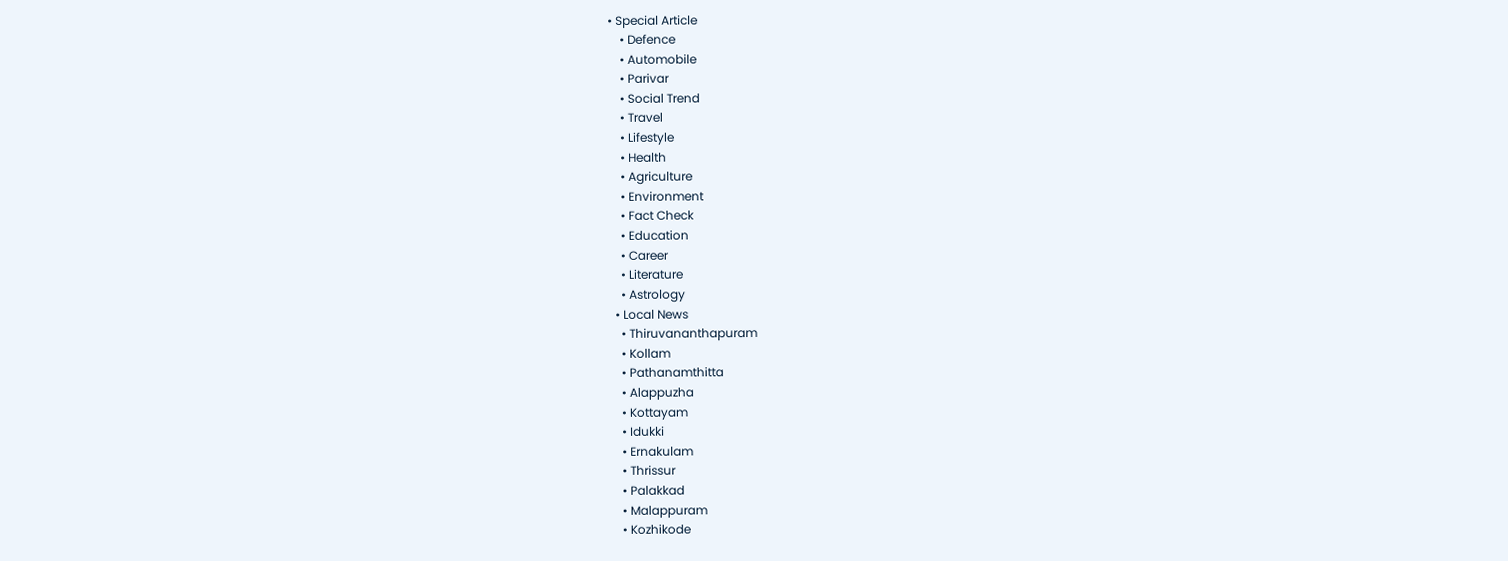• Special Article
    • Defence
    • Automobile
    • Parivar
    • Social Trend
    • Travel
    • Lifestyle
    • Health
    • Agriculture
    • Environment
    • Fact Check
    • Education
    • Career
    • Literature
    • Astrology
  • Local News
    • Thiruvananthapuram
    • Kollam
    • Pathanamthitta
    • Alappuzha
    • Kottayam
    • Idukki
    • Ernakulam
    • Thrissur
    • Palakkad
    • Malappuram
    • Kozhikode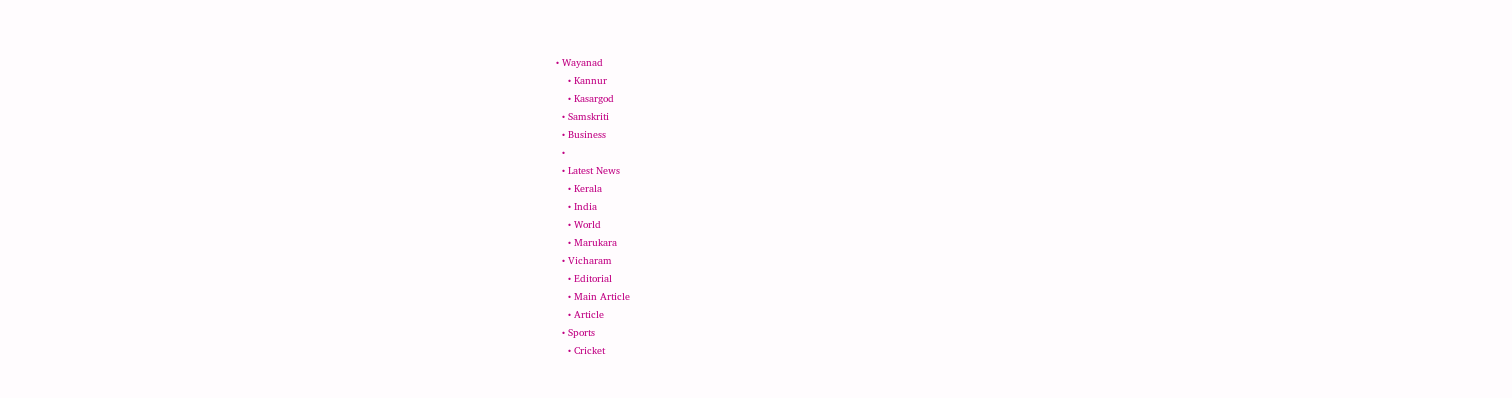• Wayanad
    • Kannur
    • Kasargod
  • Samskriti
  • Business
  •
  • Latest News
    • Kerala
    • India
    • World
    • Marukara
  • Vicharam
    • Editorial
    • Main Article
    • Article
  • Sports
    • Cricket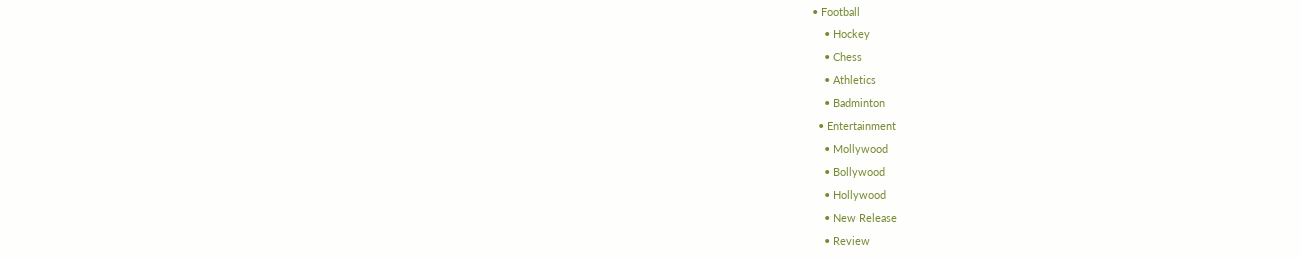• Football
    • Hockey
    • Chess
    • Athletics
    • Badminton
  • Entertainment
    • Mollywood
    • Bollywood
    • Hollywood
    • New Release
    • Review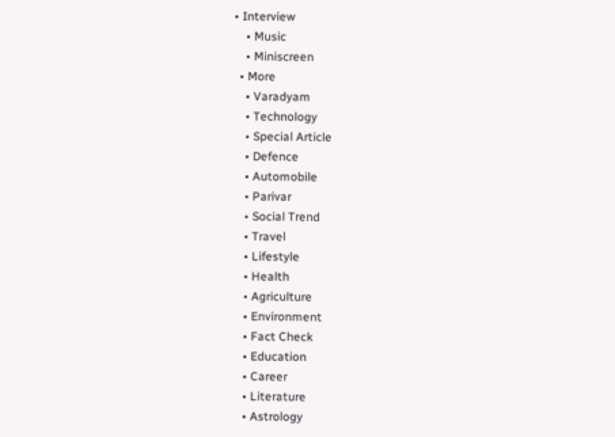• Interview
    • Music
    • Miniscreen
  • More
    • Varadyam
    • Technology
    • Special Article
    • Defence
    • Automobile
    • Parivar
    • Social Trend
    • Travel
    • Lifestyle
    • Health
    • Agriculture
    • Environment
    • Fact Check
    • Education
    • Career
    • Literature
    • Astrology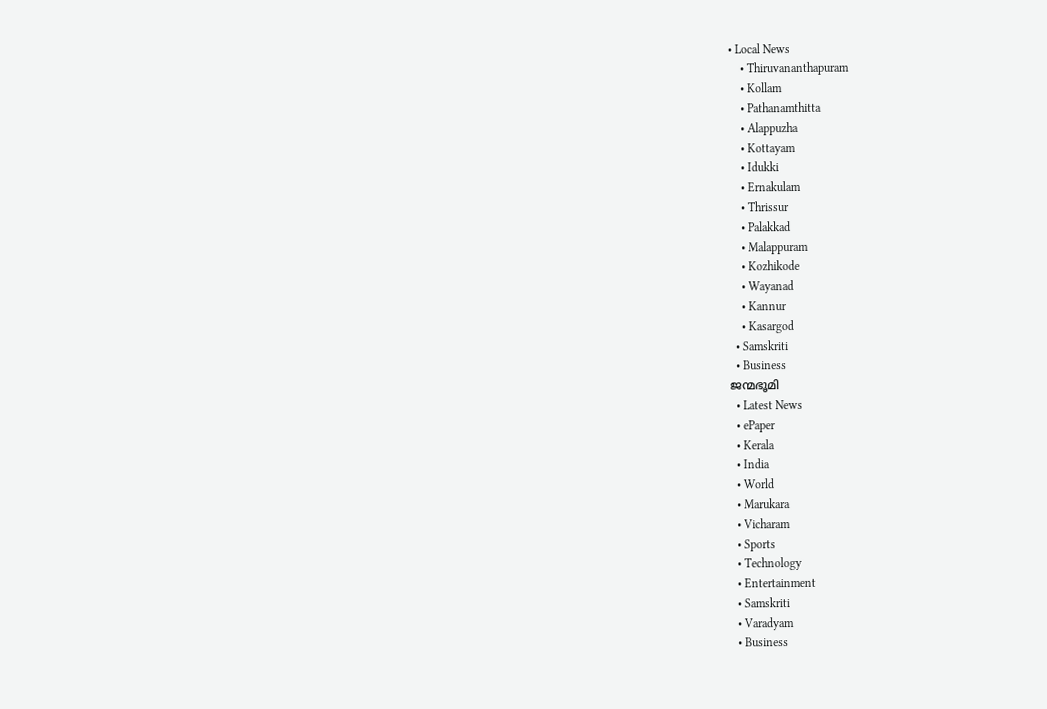• Local News
    • Thiruvananthapuram
    • Kollam
    • Pathanamthitta
    • Alappuzha
    • Kottayam
    • Idukki
    • Ernakulam
    • Thrissur
    • Palakkad
    • Malappuram
    • Kozhikode
    • Wayanad
    • Kannur
    • Kasargod
  • Samskriti
  • Business
ജന്മഭൂമി
  • Latest News
  • ePaper
  • Kerala
  • India
  • World
  • Marukara
  • Vicharam
  • Sports
  • Technology
  • Entertainment
  • Samskriti
  • Varadyam
  • Business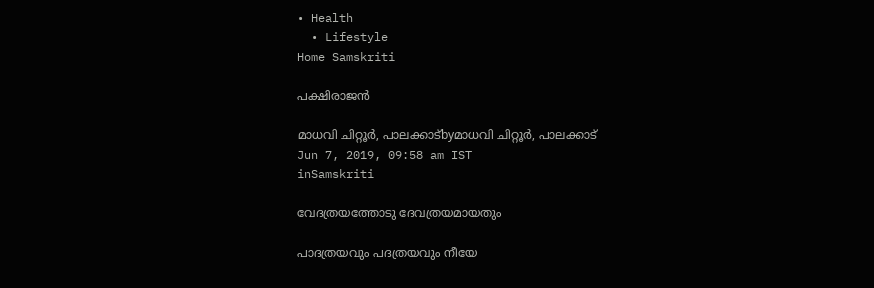• Health
  • Lifestyle
Home Samskriti

പക്ഷിരാജന്‍

മാധവി ചിറ്റൂര്‍, പാലക്കാട്byമാധവി ചിറ്റൂര്‍, പാലക്കാട്
Jun 7, 2019, 09:58 am IST
inSamskriti

വേദത്രയത്തോടു ദേവത്രയമായതും

പാദത്രയവും പദത്രയവും നീയേ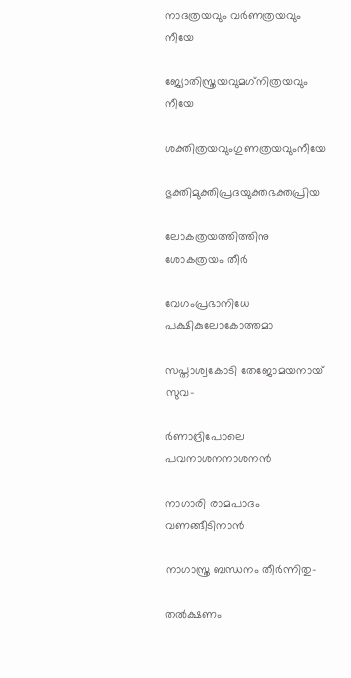നാദത്രയവും വര്‍ണത്രയവും നീയേ

ജ്യോതിസ്ത്രയവുമഗ്‌നിത്രയവും നീയേ

ശക്തിത്രയവുംഗുണത്രയവുംനീയേ

ഭുക്തിമുക്തിപ്രദയുക്തഭക്തപ്രിയ

ലോകത്രയത്തിത്തിനു ശോകത്രയം തീര്‍

വേഗംപ്രഭാനിധേ പക്ഷികുലോകോത്തമാ

സപ്താശ്വകോടി തേജോമയനായ് സുവ-

ര്‍ണാദ്രിപോലെ പവനാശനനാശനന്‍

നാഗാരി രാമപാദം വണങ്ങീടിനാന്‍

നാഗാസ്ത്ര ബന്ധനം തീര്‍ന്നിതു-

തല്‍ക്ഷണം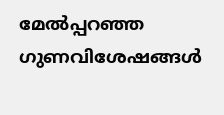മേല്‍പ്പറഞ്ഞ ഗുണവിശേഷങ്ങള്‍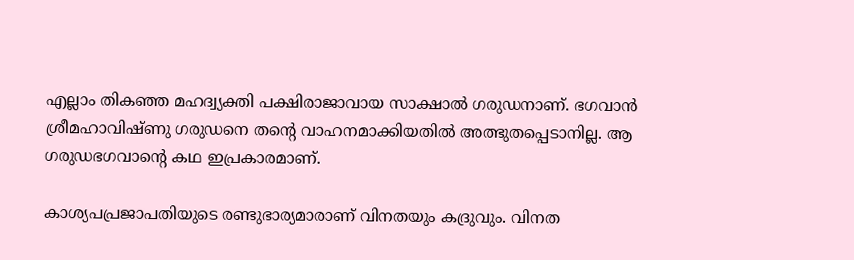എല്ലാം തികഞ്ഞ മഹദ്വ്യക്തി പക്ഷിരാജാവായ സാക്ഷാല്‍ ഗരുഡനാണ്. ഭഗവാന്‍ ശ്രീമഹാവിഷ്ണു ഗരുഡനെ തന്റെ വാഹനമാക്കിയതില്‍ അത്ഭുതപ്പെടാനില്ല. ആ ഗരുഡഭഗവാന്റെ കഥ ഇപ്രകാരമാണ്.

കാശ്യപപ്രജാപതിയുടെ രണ്ടുഭാര്യമാരാണ് വിനതയും കദ്രുവും. വിനത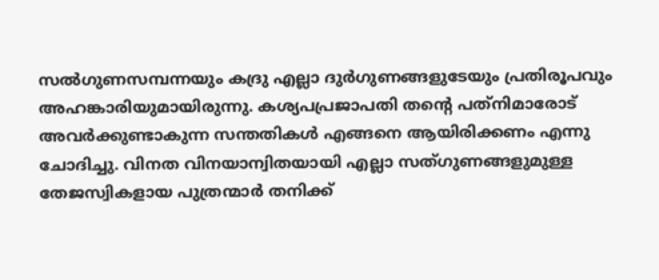സല്‍ഗുണസമ്പന്നയും കദ്രു എല്ലാ ദുര്‍ഗുണങ്ങളുടേയും പ്രതിരൂപവും അഹങ്കാരിയുമായിരുന്നു. കശ്യപപ്രജാപതി തന്റെ പത്‌നിമാരോട് അവര്‍ക്കുണ്ടാകുന്ന സന്തതികള്‍ എങ്ങനെ ആയിരിക്കണം എന്നു ചോദിച്ചു. വിനത വിനയാന്വിതയായി എല്ലാ സത്ഗുണങ്ങളുമുള്ള തേജസ്വികളായ പുത്രന്മാര്‍ തനിക്ക്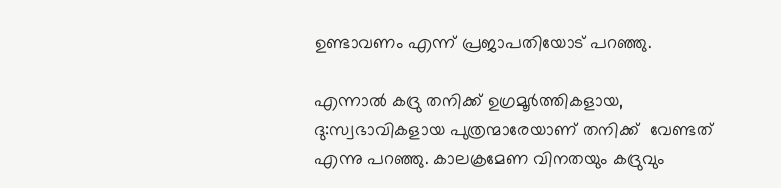ഉണ്ടാവണം എന്ന് പ്രജാപതിയോട് പറഞ്ഞു.

എന്നാല്‍ കദ്രു തനിക്ക് ഉഗ്രമൂര്‍ത്തികളായ, ദു:സ്വഭാവികളായ പുത്രന്മാരേയാണ് തനിക്ക്  വേണ്ടത് എന്നു പറഞ്ഞു. കാലക്രമേണ വിനതയും കദ്രുവും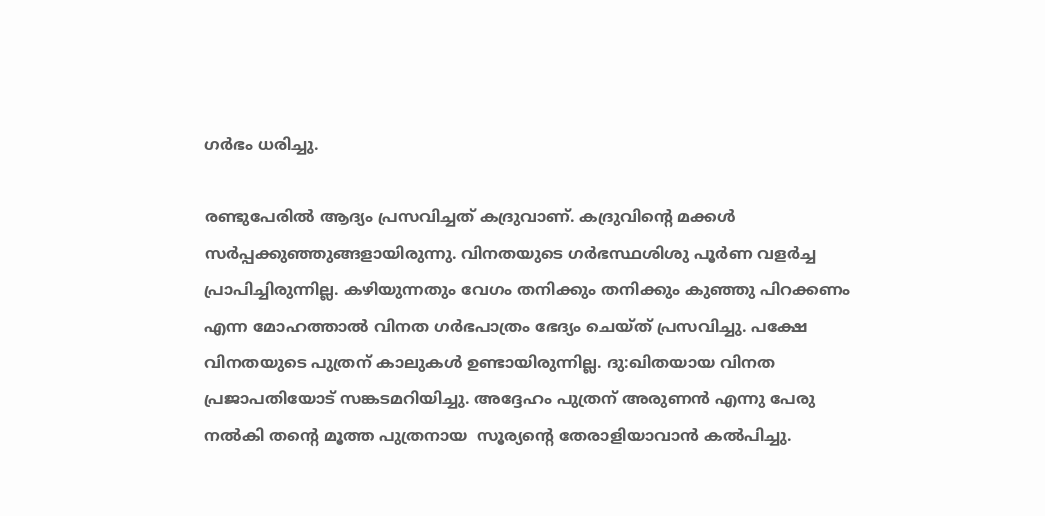ഗര്‍ഭം ധരിച്ചു.

രണ്ടുപേരില്‍ ആദ്യം പ്രസവിച്ചത് കദ്രുവാണ്. കദ്രുവിന്റെ മക്കള്‍ സര്‍പ്പക്കുഞ്ഞുങ്ങളായിരുന്നു. വിനതയുടെ ഗര്‍ഭസ്ഥശിശു പൂര്‍ണ വളര്‍ച്ച പ്രാപിച്ചിരുന്നില്ല. കഴിയുന്നതും വേഗം തനിക്കും തനിക്കും കുഞ്ഞു പിറക്കണം എന്ന മോഹത്താല്‍ വിനത ഗര്‍ഭപാത്രം ഭേദ്യം ചെയ്ത് പ്രസവിച്ചു. പക്ഷേ വിനതയുടെ പുത്രന് കാലുകള്‍ ഉണ്ടായിരുന്നില്ല. ദു:ഖിതയായ വിനത പ്രജാപതിയോട് സങ്കടമറിയിച്ചു. അദ്ദേഹം പുത്രന് അരുണന്‍ എന്നു പേരു നല്‍കി തന്റെ മൂത്ത പുത്രനായ  സൂര്യന്റെ തേരാളിയാവാന്‍ കല്‍പിച്ചു.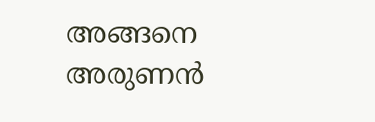അങ്ങനെ അരുണന്‍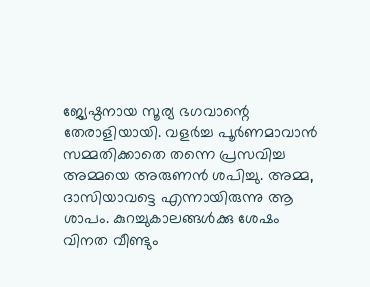ജ്യേഷ്ഠനായ സൂര്യ ഭഗവാന്റെ തേരാളിയായി. വളര്‍ച്ച പൂര്‍ണമാവാന്‍ സമ്മതിക്കാതെ തന്നെ പ്രസവിച്ച അമ്മയെ അരുണന്‍ ശപിച്ചു. അമ്മ, ദാസിയാവട്ടെ എന്നായിരുന്നു ആ ശാപം. കുറച്ചുകാലങ്ങള്‍ക്കു ശേഷം വിനത വീണ്ടും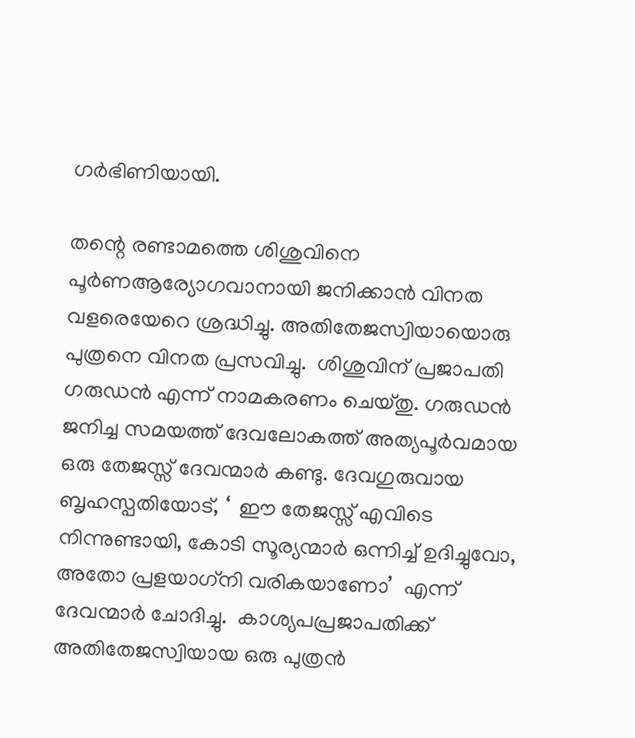ഗര്‍ഭിണിയായി.

തന്റെ രണ്ടാമത്തെ ശിശുവിനെ പൂര്‍ണആര്യോഗവാനായി ജനിക്കാന്‍ വിനത വളരെയേറെ ശ്രദ്ധിച്ചു. അതിതേജസ്വിയായൊരു  പുത്രനെ വിനത പ്രസവിച്ചു.  ശിശുവിന് പ്രജാപതി ഗരുഡന്‍ എന്ന് നാമകരണം ചെയ്തു. ഗരുഡന്‍ ജനിച്ച സമയത്ത് ദേവലോകത്ത് അത്യപൂര്‍വമായ ഒരു തേജസ്സ് ദേവന്മാര്‍ കണ്ടു. ദേവഗുരുവായ ബൃഹസ്പതിയോട്, ‘  ഈ തേജസ്സ് എവിടെ നിന്നുണ്ടായി, കോടി സൂര്യന്മാര്‍ ഒന്നിച്ച് ഉദിച്ചുവോ, അതോ പ്രളയാഗ്‌നി വരികയാണോ’  എന്ന് ദേവന്മാര്‍ ചോദിച്ചു.  കാശ്യപപ്രജാപതിക്ക് അതിതേജസ്വിയായ ഒരു പുത്രന്‍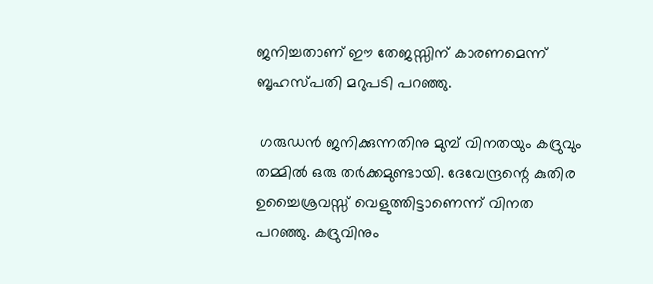ജനിച്ചതാണ് ഈ തേജസ്സിന് കാരണമെന്ന് ബൃഹസ്പതി മറുപടി പറഞ്ഞു.

 ഗരുഡന്‍ ജനിക്കുന്നതിനു മുമ്പ് വിനതയും കദ്രുവും തമ്മില്‍ ഒരു തര്‍ക്കമുണ്ടായി. ദേവേന്ദ്രന്റെ കുതിര ഉച്ചൈശ്രവസ്സ് വെളുത്തിട്ടാണെന്ന് വിനത പറഞ്ഞു. കദ്രുവിനും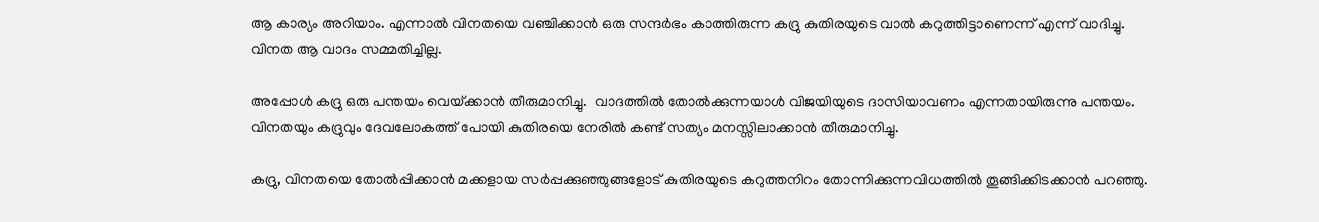ആ കാര്യം അറിയാം. എന്നാല്‍ വിനതയെ വഞ്ചിക്കാന്‍ ഒരു സന്ദര്‍ഭം കാത്തിരുന്ന കദ്രു കുതിരയുടെ വാല്‍ കറുത്തിട്ടാണെന്ന് എന്ന് വാദിച്ചു. വിനത ആ വാദം സമ്മതിച്ചില്ല.

അപ്പോള്‍ കദ്രു ഒരു പന്തയം വെയ്‌ക്കാന്‍ തീരുമാനിച്ചു.  വാദത്തില്‍ തോല്‍ക്കുന്നയാള്‍ വിജയിയുടെ ദാസിയാവണം എന്നതായിരുന്നു പന്തയം. വിനതയും കദ്രുവും ദേവലോകത്ത് പോയി കുതിരയെ നേരില്‍ കണ്ട് സത്യം മനസ്സിലാക്കാന്‍ തീരുമാനിച്ചു.

കദ്രു, വിനതയെ തോല്‍പ്പിക്കാന്‍ മക്കളായ സര്‍പ്പക്കുഞ്ഞുങ്ങളോട് കുതിരയുടെ കറുത്തനിറം തോന്നിക്കുന്നവിധത്തില്‍ തൂങ്ങിക്കിടക്കാന്‍ പറഞ്ഞു.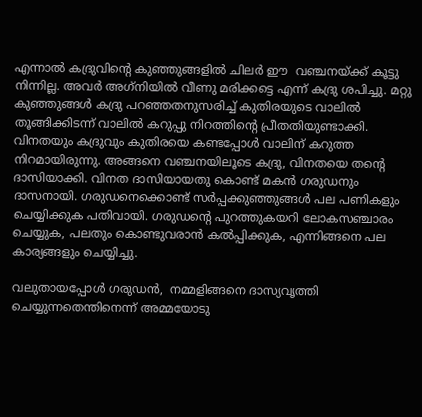എന്നാല്‍ കദ്രുവിന്റെ കുഞ്ഞുങ്ങളില്‍ ചിലര്‍ ഈ  വഞ്ചനയ്‌ക്ക് കൂട്ടു നിന്നില്ല. അവര്‍ അഗ്‌നിയില്‍ വീണു മരിക്കട്ടെ എന്ന് കദ്രു ശപിച്ചു. മറ്റു കുഞ്ഞുങ്ങള്‍ കദ്രു പറഞ്ഞതനുസരിച്ച് കുതിരയുടെ വാലില്‍ തൂങ്ങിക്കിടന്ന് വാലില്‍ കറുപ്പു നിറത്തിന്റെ പ്രീതതിയുണ്ടാക്കി.  വിനതയും കദ്രുവും കുതിരയെ കണ്ടപ്പോള്‍ വാലിന് കറുത്ത നിറമായിരുന്നു. അങ്ങനെ വഞ്ചനയിലൂടെ കദ്രു, വിനതയെ തന്റെ ദാസിയാക്കി. വിനത ദാസിയായതു കൊണ്ട് മകന്‍ ഗരുഡനും ദാസനായി. ഗരുഡനെക്കൊണ്ട് സര്‍പ്പക്കുഞ്ഞുങ്ങള്‍ പല പണികളും ചെയ്യിക്കുക പതിവായി. ഗരുഡന്റെ പുറത്തുകയറി ലോകസഞ്ചാരം ചെയ്യുക, പലതും കൊണ്ടുവരാന്‍ കല്‍പ്പിക്കുക, എന്നിങ്ങനെ പല കാര്യങ്ങളും ചെയ്യിച്ചു.

വലുതായപ്പോള്‍ ഗരുഡന്‍,  നമ്മളിങ്ങനെ ദാസ്യവൃത്തി ചെയ്യുന്നതെന്തിനെന്ന് അമ്മയോടു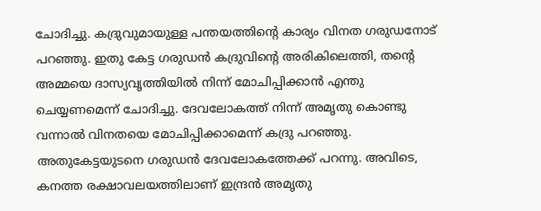ചോദിച്ചു. കദ്രുവുമായുള്ള പന്തയത്തിന്റെ കാര്യം വിനത ഗരുഡനോട് പറഞ്ഞു. ഇതു കേട്ട ഗരുഡന്‍ കദ്രുവിന്റെ അരികിലെത്തി, തന്റെ അമ്മയെ ദാസ്യവൃത്തിയില്‍ നിന്ന് മോചിപ്പിക്കാന്‍ എന്തു ചെയ്യണമെന്ന് ചോദിച്ചു. ദേവലോകത്ത് നിന്ന് അമൃതു കൊണ്ടു വന്നാല്‍ വിനതയെ മോചിപ്പിക്കാമെന്ന് കദ്രു പറഞ്ഞു. അതുകേട്ടയുടനെ ഗരുഡന്‍ ദേവലോകത്തേക്ക് പറന്നു. അവിടെ, കനത്ത രക്ഷാവലയത്തിലാണ് ഇന്ദ്രന്‍ അമൃതു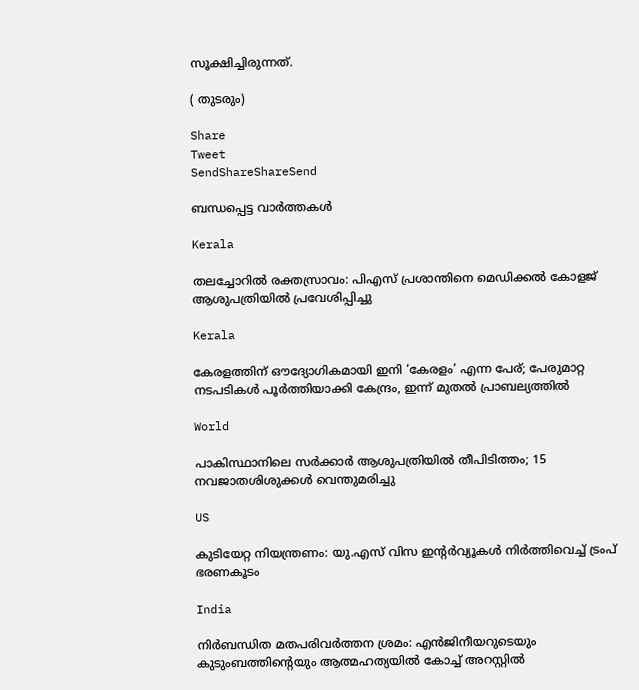സൂക്ഷിച്ചിരുന്നത്.

( തുടരും)

Share
Tweet
SendShareShareSend

ബന്ധപ്പെട്ട വാര്‍ത്തകള്‍

Kerala

തലച്ചോറിൽ രക്തസ്രാവം: പിഎസ് പ്രശാന്തിനെ മെഡിക്കല്‍ കോളജ് ആശുപത്രിയില്‍ പ്രവേശിപ്പിച്ചു

Kerala

കേരളത്തിന് ഔദ്യോഗികമായി ഇനി ‘കേരളം’ എന്ന പേര്; പേരുമാറ്റ നടപടികൾ പൂർത്തിയാക്കി കേന്ദ്രം, ഇന്ന് മുതൽ പ്രാബല്യത്തിൽ

World

പാകിസ്ഥാനിലെ സര്‍ക്കാര്‍ ആശുപത്രിയില്‍ തീപിടിത്തം; 15 നവജാതശിശുക്കള്‍ വെന്തുമരിച്ചു

US

കുടിയേറ്റ നിയന്ത്രണം: യു.എസ് വിസ ഇൻ്റർവ്യൂകൾ നിർത്തിവെച്ച് ട്രംപ് ഭരണകൂടം

India

നിര്‍ബന്ധിത മതപരിവര്‍ത്തന ശ്രമം: എന്‍ജിനീയറുടെയും കുടുംബത്തിന്റെയും ആത്മഹത്യയില്‍ കോച്ച് അറസ്റ്റില്‍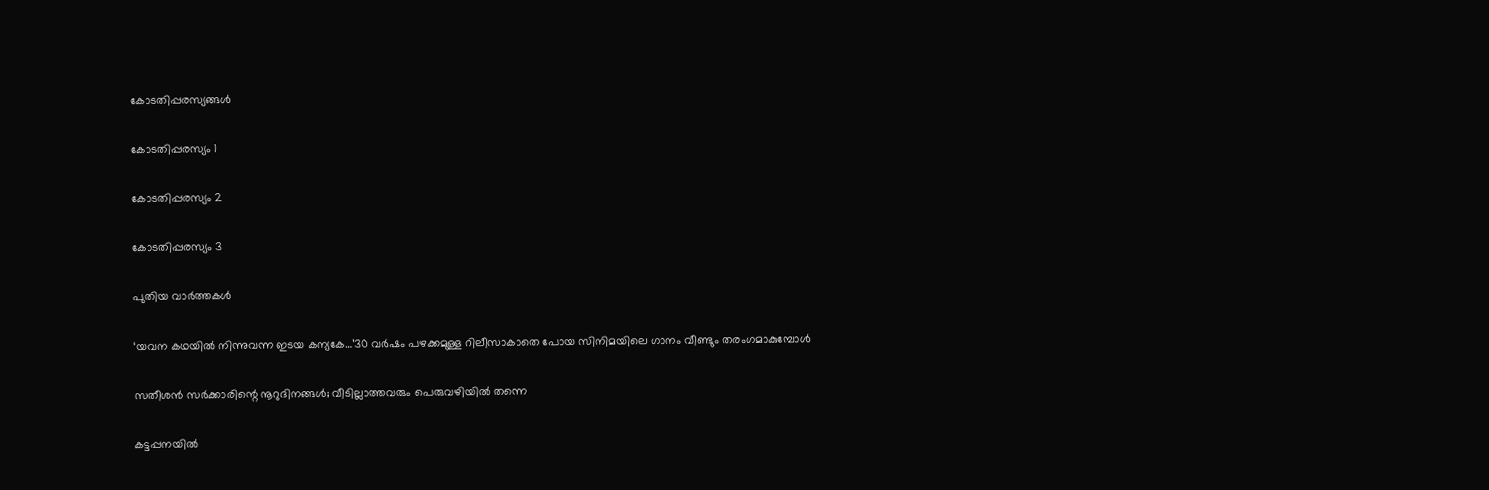കോടതിപ്പരസ്യങ്ങള്‍

കോടതിപ്പരസ്യം 1

കോടതിപ്പരസ്യം 2

കോടതിപ്പരസ്യം 3

പുതിയ വാര്‍ത്തകള്‍

‘യവന കഥയിൽ നിന്നുവന്ന ഇടയ കന്യകേ…’30 വർഷം പഴക്കമുള്ള റിലീസാകാതെ പോയ സിനിമയിലെ ഗാനം വീണ്ടും തരംഗമാകുമ്പോള്‍

സതീശന്‍ സര്‍ക്കാരിന്റെ നൂറുദിനങ്ങള്‍; വീടില്ലാത്തവരും പെരുവഴിയില്‍ തന്നെ

കട്ടപ്പനയിൽ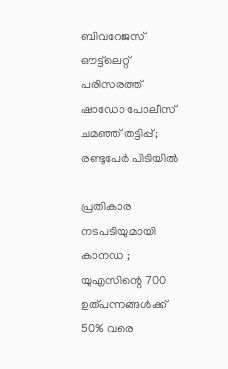ബിവറേജസ് ഔട്ട്‌ലെറ്റ് പരിസരത്ത് ഷാഡോ പോലീസ് ചമഞ്ഞ് തട്ടിപ്പ്; രണ്ടുപേർ പിടിയിൽ

പ്രതികാര നടപടിയുമായി കാനഡ ; യുഎസിന്റെ 700 ഉത്പന്നങ്ങൾക്ക് 50% വരെ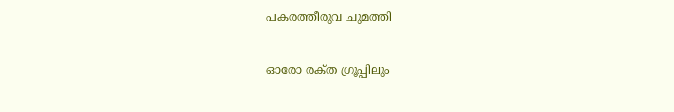പകരത്തീരുവ ചുമത്തി

ഓരോ രക്‌ത ഗ്രൂപ്പിലും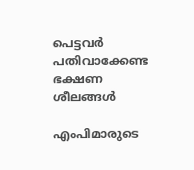പെട്ടവർ പതിവാക്കേണ്ട ഭക്ഷണ ശീലങ്ങൾ

എംപിമാരുടെ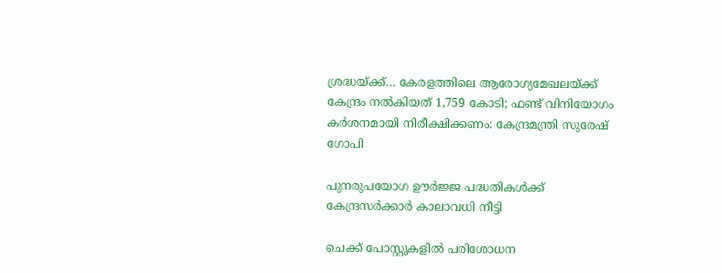ശ്രദ്ധയ്‌ക്ക്… കേരളത്തിലെ ആരോഗ്യമേഖലയ്‌ക്ക് കേന്ദ്രം നൽകിയത് 1,759 കോടി; ഫണ്ട് വിനിയോഗം കർശനമായി നിരീക്ഷിക്കണം: കേന്ദ്രമന്ത്രി സുരേഷ് ഗോപി

പുനരുപയോഗ ഊര്‍ജ്ജ പദ്ധതികള്‍ക്ക് കേന്ദ്രസര്‍ക്കാര്‍ കാലാവധി നീട്ടി

ചെക്ക് പോസ്റ്റുകളില്‍ പരിശോധന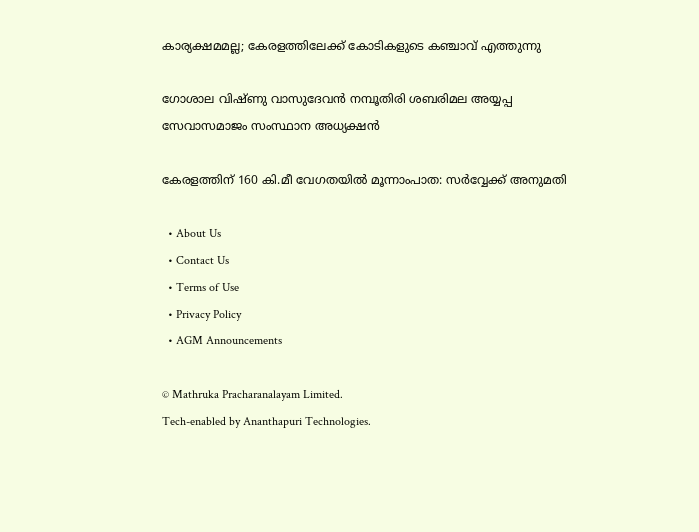കാര്യക്ഷമമല്ല; കേരളത്തിലേക്ക് കോടികളുടെ കഞ്ചാവ് എത്തുന്നു

ഗോശാല വിഷ്ണു വാസുദേവൻ നമ്പൂതിരി ശബരിമല അയ്യപ്പ സേവാസമാജം സംസ്ഥാന അധ്യക്ഷൻ

കേരളത്തിന് 160 കി.മീ വേഗതയില്‍ മൂന്നാംപാത: സര്‍വ്വേക്ക് അനുമതി

  • About Us
  • Contact Us
  • Terms of Use
  • Privacy Policy
  • AGM Announcements

© Mathruka Pracharanalayam Limited.
Tech-enabled by Ananthapuri Technologies.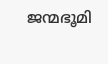ജന്മഭൂമി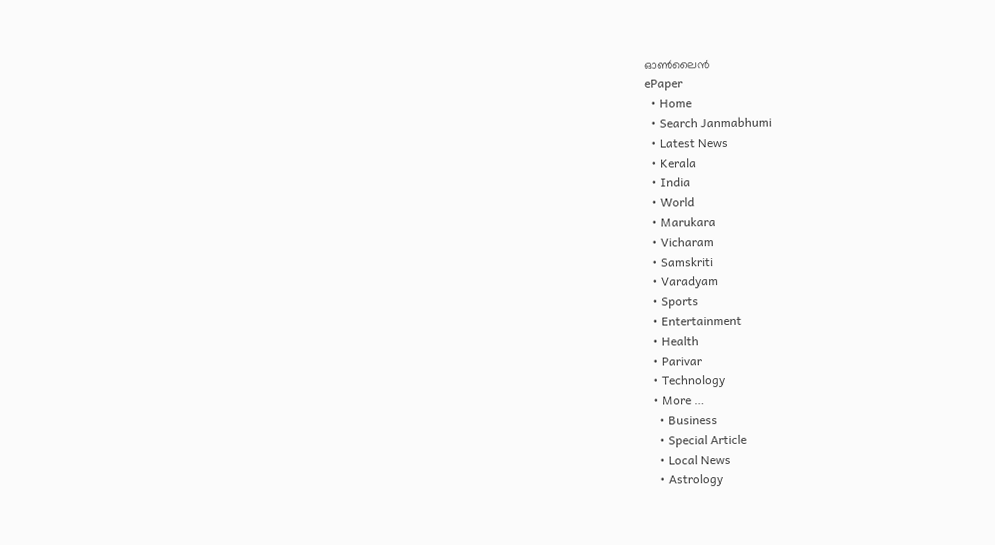ഓണ്‍ലൈന്‍
ePaper
  • Home
  • Search Janmabhumi
  • Latest News
  • Kerala
  • India
  • World
  • Marukara
  • Vicharam
  • Samskriti
  • Varadyam
  • Sports
  • Entertainment
  • Health
  • Parivar
  • Technology
  • More …
    • Business
    • Special Article
    • Local News
    • Astrology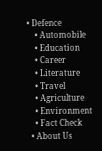• Defence
    • Automobile
    • Education
    • Career
    • Literature
    • Travel
    • Agriculture
    • Environment
    • Fact Check
  • About Us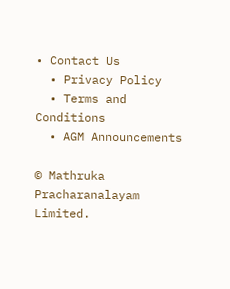• Contact Us
  • Privacy Policy
  • Terms and Conditions
  • AGM Announcements

© Mathruka Pracharanalayam Limited.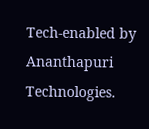Tech-enabled by Ananthapuri Technologies.